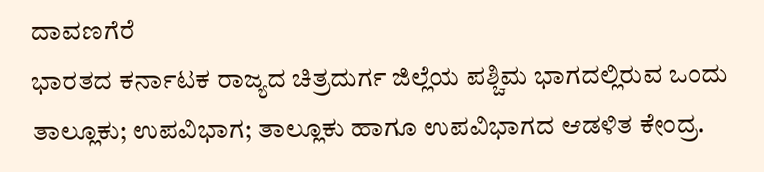ದಾವಣಗೆರೆ
ಭಾರತದ ಕರ್ನಾಟಕ ರಾಜ್ಯದ ಚಿತ್ರದುರ್ಗ ಜಿಲ್ಲೆಯ ಪಶ್ಚಿಮ ಭಾಗದಲ್ಲಿರುವ ಒಂದು ತಾಲ್ಲೂಕು; ಉಪವಿಭಾಗ; ತಾಲ್ಲೂಕು ಹಾಗೂ ಉಪವಿಭಾಗದ ಆಡಳಿತ ಕೇಂದ್ರ.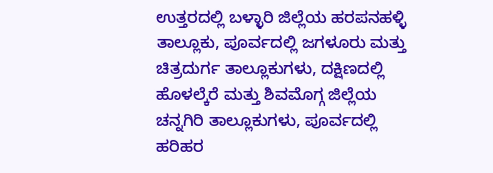ಉತ್ತರದಲ್ಲಿ ಬಳ್ಳಾರಿ ಜಿಲ್ಲೆಯ ಹರಪನಹಳ್ಳಿ ತಾಲ್ಲೂಕು, ಪೂರ್ವದಲ್ಲಿ ಜಗಳೂರು ಮತ್ತು ಚಿತ್ರದುರ್ಗ ತಾಲ್ಲೂಕುಗಳು, ದಕ್ಷಿಣದಲ್ಲಿ ಹೊಳಲ್ಕೆರೆ ಮತ್ತು ಶಿವಮೊಗ್ಗ ಜಿಲ್ಲೆಯ ಚನ್ನಗಿರಿ ತಾಲ್ಲೂಕುಗಳು, ಪೂರ್ವದಲ್ಲಿ ಹರಿಹರ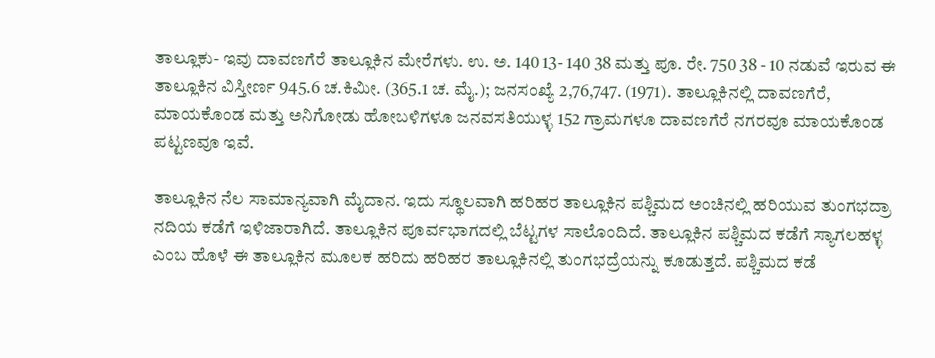ತಾಲ್ಲೂಕು- ಇವು ದಾವಣಗೆರೆ ತಾಲ್ಲೂಕಿನ ಮೇರೆಗಳು. ಉ. ಅ. 140 13- 140 38 ಮತ್ತು ಪೂ. ರೇ. 750 38 - 10 ನಡುವೆ ಇರುವ ಈ ತಾಲ್ಲೂಕಿನ ವಿಸ್ತೀರ್ಣ 945.6 ಚ.ಕಿಮೀ. (365.1 ಚ. ಮೈ.); ಜನಸಂಖ್ಯೆ 2,76,747. (1971). ತಾಲ್ಲೂಕಿನಲ್ಲಿ ದಾವಣಗೆರೆ, ಮಾಯಕೊಂಡ ಮತ್ತು ಅನಿಗೋಡು ಹೋಬಳಿಗಳೂ ಜನವಸತಿಯುಳ್ಳ 152 ಗ್ರಾಮಗಳೂ ದಾವಣಗೆರೆ ನಗರವೂ ಮಾಯಕೊಂಡ ಪಟ್ಟಣವೂ ಇವೆ.

ತಾಲ್ಲೂಕಿನ ನೆಲ ಸಾಮಾನ್ಯವಾಗಿ ಮೈದಾನ. ಇದು ಸ್ಥೂಲವಾಗಿ ಹರಿಹರ ತಾಲ್ಲೂಕಿನ ಪಶ್ಚಿಮದ ಅಂಚಿನಲ್ಲಿ ಹರಿಯುವ ತುಂಗಭದ್ರಾ ನದಿಯ ಕಡೆಗೆ ಇಳಿಜಾರಾಗಿದೆ. ತಾಲ್ಲೂಕಿನ ಪೂರ್ವಭಾಗದಲ್ಲಿ ಬೆಟ್ಟಗಳ ಸಾಲೊಂದಿದೆ. ತಾಲ್ಲೂಕಿನ ಪಶ್ಚಿಮದ ಕಡೆಗೆ ಸ್ಯಾಗಲಹಳ್ಳ ಎಂಬ ಹೊಳೆ ಈ ತಾಲ್ಲೂಕಿನ ಮೂಲಕ ಹರಿದು ಹರಿಹರ ತಾಲ್ಲೂಕಿನಲ್ಲಿ ತುಂಗಭದ್ರೆಯನ್ನು ಕೂಡುತ್ತದೆ. ಪಶ್ಚಿಮದ ಕಡೆ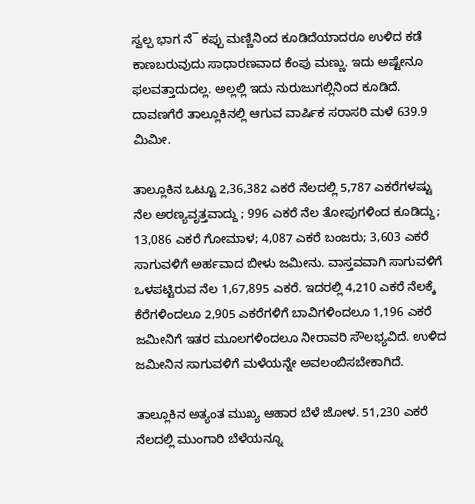ಸ್ವಲ್ಪ ಭಾಗ ನೆ¯ ಕಪ್ಪು ಮಣ್ಣಿನಿಂದ ಕೂಡಿದೆಯಾದರೂ ಉಳಿದ ಕಡೆ ಕಾಣಬರುವುದು ಸಾಧಾರಣವಾದ ಕೆಂಪು ಮಣ್ಣು. ಇದು ಅಷ್ಟೇನೂ ಫಲವತ್ತಾದುದಲ್ಲ. ಅಲ್ಲಲ್ಲಿ ಇದು ನುರುಜುಗಲ್ಲಿನಿಂದ ಕೂಡಿದೆ. ದಾವಣಗೆರೆ ತಾಲ್ಲೂಕಿನಲ್ಲಿ ಆಗುವ ವಾರ್ಷಿಕ ಸರಾಸರಿ ಮಳೆ 639.9 ಮಿಮೀ.

ತಾಲ್ಲೂಕಿನ ಒಟ್ಟೂ 2,36,382 ಎಕರೆ ನೆಲದಲ್ಲಿ 5,787 ಎಕರೆಗಳಷ್ಟು ನೆಲ ಅರಣ್ಯವೃತ್ತವಾದ್ದು ; 996 ಎಕರೆ ನೆಲ ತೋಪುಗಳಿಂದ ಕೂಡಿದ್ದು; 13,086 ಎಕರೆ ಗೋಮಾಳ; 4,087 ಎಕರೆ ಬಂಜರು; 3,603 ಎಕರೆ ಸಾಗುವಳಿಗೆ ಅರ್ಹವಾದ ಬೀಳು ಜಮೀನು. ವಾಸ್ತವವಾಗಿ ಸಾಗುವಳಿಗೆ ಒಳಪಟ್ಟಿರುವ ನೆಲ 1,67,895 ಎಕರೆ. ಇದರಲ್ಲಿ 4,210 ಎಕರೆ ನೆಲಕ್ಕೆ ಕೆರೆಗಳಿಂದಲೂ 2,905 ಎಕರೆಗಳಿಗೆ ಬಾವಿಗಳಿಂದಲೂ 1,196 ಎಕರೆ ಜಮೀನಿಗೆ ಇತರ ಮೂಲಗಳಿಂದಲೂ ನೀರಾವರಿ ಸೌಲಭ್ಯವಿದೆ. ಉಳಿದ ಜಮೀನಿನ ಸಾಗುವಳಿಗೆ ಮಳೆಯನ್ನೇ ಅವಲಂಬಿಸಬೇಕಾಗಿದೆ.

ತಾಲ್ಲೂಕಿನ ಅತ್ಯಂತ ಮುಖ್ಯ ಆಹಾರ ಬೆಳೆ ಜೋಳ. 51,230 ಎಕರೆ ನೆಲದಲ್ಲಿ ಮುಂಗಾರಿ ಬೆಳೆಯನ್ನೂ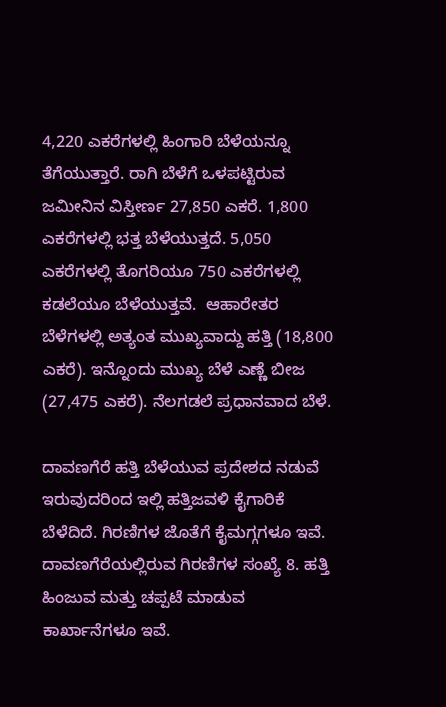4,220 ಎಕರೆಗಳಲ್ಲಿ ಹಿಂಗಾರಿ ಬೆಳೆಯನ್ನೂ ತೆಗೆಯುತ್ತಾರೆ. ರಾಗಿ ಬೆಳೆಗೆ ಒಳಪಟ್ಟಿರುವ ಜಮೀನಿನ ವಿಸ್ತೀರ್ಣ 27,850 ಎಕರೆ. 1,800 ಎಕರೆಗಳಲ್ಲಿ ಭತ್ತ ಬೆಳೆಯುತ್ತದೆ. 5,050 ಎಕರೆಗಳಲ್ಲಿ ತೊಗರಿಯೂ 750 ಎಕರೆಗಳಲ್ಲಿ ಕಡಲೆಯೂ ಬೆಳೆಯುತ್ತವೆ.  ಆಹಾರೇತರ ಬೆಳೆಗಳಲ್ಲಿ ಅತ್ಯಂತ ಮುಖ್ಯವಾದ್ದು ಹತ್ತಿ (18,800 ಎಕರೆ). ಇನ್ನೊಂದು ಮುಖ್ಯ ಬೆಳೆ ಎಣ್ಣೆ ಬೀಜ (27,475 ಎಕರೆ). ನೆಲಗಡಲೆ ಪ್ರಧಾನವಾದ ಬೆಳೆ.

ದಾವಣಗೆರೆ ಹತ್ತಿ ಬೆಳೆಯುವ ಪ್ರದೇಶದ ನಡುವೆ ಇರುವುದರಿಂದ ಇಲ್ಲಿ ಹತ್ತಿಜವಳಿ ಕೈಗಾರಿಕೆ ಬೆಳೆದಿದೆ. ಗಿರಣಿಗಳ ಜೊತೆಗೆ ಕೈಮಗ್ಗಗಳೂ ಇವೆ. ದಾವಣಗೆರೆಯಲ್ಲಿರುವ ಗಿರಣಿಗಳ ಸಂಖ್ಯೆ 8. ಹತ್ತಿ ಹಿಂಜುವ ಮತ್ತು ಚಪ್ಪಟೆ ಮಾಡುವ ಕಾರ್ಖಾನೆಗಳೂ ಇವೆ.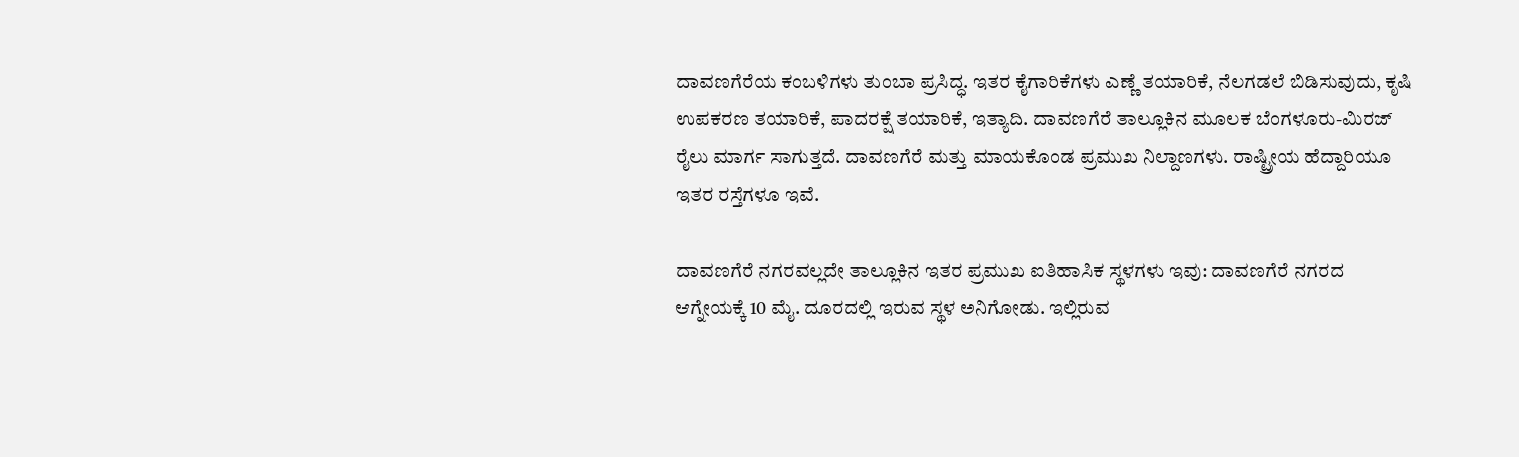ದಾವಣಗೆರೆಯ ಕಂಬಳಿಗಳು ತುಂಬಾ ಪ್ರಸಿದ್ಧ. ಇತರ ಕೈಗಾರಿಕೆಗಳು ಎಣ್ಣೆ ತಯಾರಿಕೆ, ನೆಲಗಡಲೆ ಬಿಡಿಸುವುದು, ಕೃಷಿ ಉಪಕರಣ ತಯಾರಿಕೆ, ಪಾದರಕ್ಷೆ ತಯಾರಿಕೆ, ಇತ್ಯಾದಿ. ದಾವಣಗೆರೆ ತಾಲ್ಲೂಕಿನ ಮೂಲಕ ಬೆಂಗಳೂರು-ಮಿರಜ್ ರೈಲು ಮಾರ್ಗ ಸಾಗುತ್ತದೆ. ದಾವಣಗೆರೆ ಮತ್ತು ಮಾಯಕೊಂಡ ಪ್ರಮುಖ ನಿಲ್ದಾಣಗಳು. ರಾಷ್ಟ್ರೀಯ ಹೆದ್ದಾರಿಯೂ ಇತರ ರಸ್ತೆಗಳೂ ಇವೆ.

ದಾವಣಗೆರೆ ನಗರವಲ್ಲದೇ ತಾಲ್ಲೂಕಿನ ಇತರ ಪ್ರಮುಖ ಐತಿಹಾಸಿಕ ಸ್ಥಳಗಳು ಇವು: ದಾವಣಗೆರೆ ನಗರದ ಆಗ್ನೇಯಕ್ಕೆ 10 ಮೈ. ದೂರದಲ್ಲಿ ಇರುವ ಸ್ಥಳ ಅನಿಗೋಡು. ಇಲ್ಲಿರುವ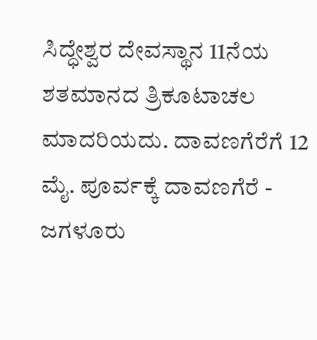ಸಿದ್ಧೇಶ್ವರ ದೇವಸ್ಥಾನ 11ನೆಯ ಶತಮಾನದ ತ್ರಿಕೂಟಾಚಲ ಮಾದರಿಯದು. ದಾವಣಗೆರೆಗೆ 12 ಮೈ. ಪೂರ್ವಕ್ಕೆ ದಾವಣಗೆರೆ - ಜಗಳೂರು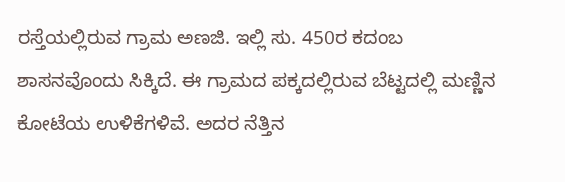ರಸ್ತೆಯಲ್ಲಿರುವ ಗ್ರಾಮ ಅಣಜಿ. ಇಲ್ಲಿ ಸು. 450ರ ಕದಂಬ ಶಾಸನವೊಂದು ಸಿಕ್ಕಿದೆ. ಈ ಗ್ರಾಮದ ಪಕ್ಕದಲ್ಲಿರುವ ಬೆಟ್ಟದಲ್ಲಿ ಮಣ್ಣಿನ ಕೋಟೆಯ ಉಳಿಕೆಗಳಿವೆ. ಅದರ ನೆತ್ತಿನ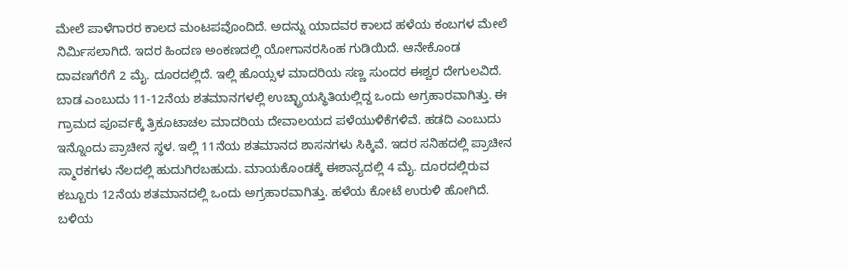ಮೇಲೆ ಪಾಳೆಗಾರರ ಕಾಲದ ಮಂಟಪವೊಂದಿದೆ. ಅದನ್ನು ಯಾದವರ ಕಾಲದ ಹಳೆಯ ಕಂಬಗಳ ಮೇಲೆ ನಿರ್ಮಿಸಲಾಗಿದೆ. ಇದರ ಹಿಂದಣ ಅಂಕಣದಲ್ಲಿ ಯೋಗಾನರಸಿಂಹ ಗುಡಿಯಿದೆ. ಆನೇಕೊಂಡ ದಾವಣಗೆರೆಗೆ 2 ಮೈ. ದೂರದಲ್ಲಿದೆ. ಇಲ್ಲಿ ಹೊಯ್ಸಳ ಮಾದರಿಯ ಸಣ್ಣ ಸುಂದರ ಈಶ್ವರ ದೇಗುಲವಿದೆ. ಬಾಡ ಎಂಬುದು 11-12ನೆಯ ಶತಮಾನಗಳಲ್ಲಿ ಉಚ್ಛ್ರಾಯಸ್ಥಿತಿಯಲ್ಲಿದ್ದ ಒಂದು ಅಗ್ರಹಾರವಾಗಿತ್ತು. ಈ ಗ್ರಾಮದ ಪೂರ್ವಕ್ಕೆ ತ್ರಿಕೂಟಾಚಲ ಮಾದರಿಯ ದೇವಾಲಯದ ಪಳೆಯುಳಿಕೆಗಳಿವೆ. ಹಡದಿ ಎಂಬುದು ಇನ್ನೊಂದು ಪ್ರಾಚೀನ ಸ್ಥಳ. ಇಲ್ಲಿ 11ನೆಯ ಶತಮಾನದ ಶಾಸನಗಳು ಸಿಕ್ಕಿವೆ. ಇದರ ಸನಿಹದಲ್ಲಿ ಪ್ರಾಚೀನ ಸ್ಮಾರಕಗಳು ನೆಲದಲ್ಲಿ ಹುದುಗಿರಬಹುದು. ಮಾಯಕೊಂಡಕ್ಕೆ ಈಶಾನ್ಯದಲ್ಲಿ 4 ಮೈ. ದೂರದಲ್ಲಿರುವ ಕಬ್ಬೂರು 12ನೆಯ ಶತಮಾನದಲ್ಲಿ ಒಂದು ಅಗ್ರಹಾರವಾಗಿತ್ತು. ಹಳೆಯ ಕೋಟೆ ಉರುಳಿ ಹೋಗಿದೆ. ಬಳಿಯ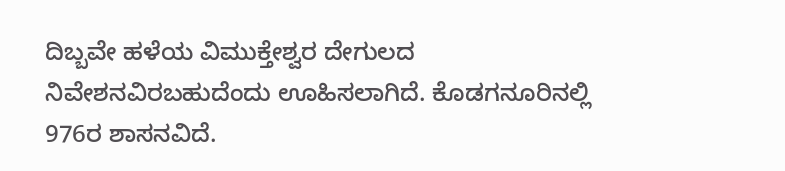ದಿಬ್ಬವೇ ಹಳೆಯ ವಿಮುಕ್ತೇಶ್ವರ ದೇಗುಲದ ನಿವೇಶನವಿರಬಹುದೆಂದು ಊಹಿಸಲಾಗಿದೆ. ಕೊಡಗನೂರಿನಲ್ಲಿ 976ರ ಶಾಸನವಿದೆ.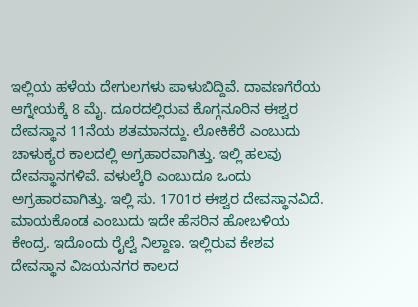ಇಲ್ಲಿಯ ಹಳೆಯ ದೇಗುಲಗಳು ಪಾಳುಬಿದ್ದಿವೆ. ದಾವಣಗೆರೆಯ ಆಗ್ನೇಯಕ್ಕೆ 8 ಮೈ. ದೂರದಲ್ಲಿರುವ ಕೊಗ್ಗನೂರಿನ ಈಶ್ವರ ದೇವಸ್ಥಾನ 11ನೆಯ ಶತಮಾನದ್ದು. ಲೋಕಿಕೆರೆ ಎಂಬುದು ಚಾಳುಕ್ಯರ ಕಾಲದಲ್ಲಿ ಅಗ್ರಹಾರವಾಗಿತ್ತು. ಇಲ್ಲಿ ಹಲವು ದೇವಸ್ಥಾನಗಳಿವೆ. ವಳುಲ್ಕೆರಿ ಎಂಬುದೂ ಒಂದು ಅಗ್ರಹಾರವಾಗಿತ್ತು. ಇಲ್ಲಿ ಸು. 1701ರ ಈಶ್ವರ ದೇವಸ್ಥಾನವಿದೆ. ಮಾಯಕೊಂಡ ಎಂಬುದು ಇದೇ ಹೆಸರಿನ ಹೋಬಳಿಯ ಕೇಂದ್ರ. ಇದೊಂದು ರೈಲ್ವೆ ನಿಲ್ದಾಣ. ಇಲ್ಲಿರುವ ಕೇಶವ ದೇವಸ್ಥಾನ ವಿಜಯನಗರ ಕಾಲದ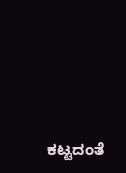ಕಟ್ಟದಂತೆ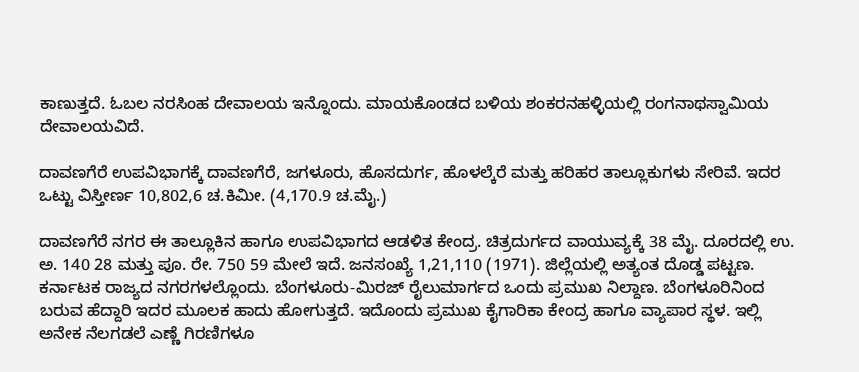ಕಾಣುತ್ತದೆ. ಓಬಲ ನರಸಿಂಹ ದೇವಾಲಯ ಇನ್ನೊಂದು. ಮಾಯಕೊಂಡದ ಬಳಿಯ ಶಂಕರನಹಳ್ಳಿಯಲ್ಲಿ ರಂಗನಾಥಸ್ವಾಮಿಯ ದೇವಾಲಯವಿದೆ.

ದಾವಣಗೆರೆ ಉಪವಿಭಾಗಕ್ಕೆ ದಾವಣಗೆರೆ, ಜಗಳೂರು, ಹೊಸದುರ್ಗ, ಹೊಳಲ್ಕೆರೆ ಮತ್ತು ಹರಿಹರ ತಾಲ್ಲೂಕುಗಳು ಸೇರಿವೆ. ಇದರ ಒಟ್ಟು ವಿಸ್ತೀರ್ಣ 10,802,6 ಚ.ಕಿಮೀ. (4,170.9 ಚ.ಮೈ.)

ದಾವಣಗೆರೆ ನಗರ ಈ ತಾಲ್ಲೂಕಿನ ಹಾಗೂ ಉಪವಿಭಾಗದ ಆಡಳಿತ ಕೇಂದ್ರ. ಚಿತ್ರದುರ್ಗದ ವಾಯುವ್ಯಕ್ಕೆ 38 ಮೈ. ದೂರದಲ್ಲಿ ಉ. ಅ. 140 28 ಮತ್ತು ಪೂ. ರೇ. 750 59 ಮೇಲೆ ಇದೆ. ಜನಸಂಖ್ಯೆ 1,21,110 (1971). ಜಿಲ್ಲೆಯಲ್ಲಿ ಅತ್ಯಂತ ದೊಡ್ಡ ಪಟ್ಟಣ. ಕರ್ನಾಟಕ ರಾಜ್ಯದ ನಗರಗಳಲ್ಲೊಂದು. ಬೆಂಗಳೂರು-ಮಿರಜ್ ರೈಲುಮಾರ್ಗದ ಒಂದು ಪ್ರಮುಖ ನಿಲ್ದಾಣ. ಬೆಂಗಳೂರಿನಿಂದ ಬರುವ ಹೆದ್ದಾರಿ ಇದರ ಮೂಲಕ ಹಾದು ಹೋಗುತ್ತದೆ. ಇದೊಂದು ಪ್ರಮುಖ ಕೈಗಾರಿಕಾ ಕೇಂದ್ರ ಹಾಗೂ ವ್ಯಾಪಾರ ಸ್ಥಳ. ಇಲ್ಲಿ ಅನೇಕ ನೆಲಗಡಲೆ ಎಣ್ಣೆ ಗಿರಣಿಗಳೂ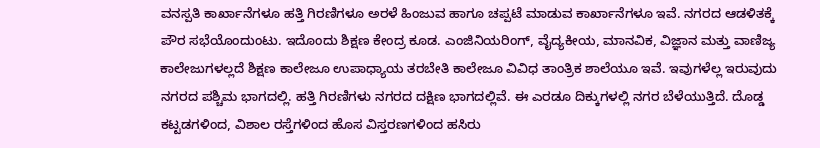ವನಸ್ಪತಿ ಕಾರ್ಖಾನೆಗಳೂ ಹತ್ತಿ ಗಿರಣಿಗಳೂ ಅರಳೆ ಹಿಂಜುವ ಹಾಗೂ ಚಪ್ಪಟೆ ಮಾಡುವ ಕಾರ್ಖಾನೆಗಳೂ ಇವೆ. ನಗರದ ಆಡಳಿತಕ್ಕೆ ಪೌರ ಸಭೆಯೊಂದುಂಟು. ಇದೊಂದು ಶಿಕ್ಷಣ ಕೇಂದ್ರ ಕೂಡ. ಎಂಜಿನಿಯರಿಂಗ್, ವೈದ್ಯಕೀಯ, ಮಾನವಿಕ, ವಿಜ್ಞಾನ ಮತ್ತು ವಾಣಿಜ್ಯ ಕಾಲೇಜುಗಳಲ್ಲದೆ ಶಿಕ್ಷಣ ಕಾಲೇಜೂ ಉಪಾಧ್ಯಾಯ ತರಬೇತಿ ಕಾಲೇಜೂ ವಿವಿಧ ತಾಂತ್ರಿಕ ಶಾಲೆಯೂ ಇವೆ. ಇವುಗಳೆಲ್ಲ ಇರುವುದು ನಗರದ ಪಶ್ಚಿಮ ಭಾಗದಲ್ಲಿ. ಹತ್ತಿ ಗಿರಣಿಗಳು ನಗರದ ದಕ್ಷಿಣ ಭಾಗದಲ್ಲಿವೆ. ಈ ಎರಡೂ ದಿಕ್ಕುಗಳಲ್ಲಿ ನಗರ ಬೆಳೆಯುತ್ತಿದೆ. ದೊಡ್ಡ ಕಟ್ಟಡಗಳಿಂದ, ವಿಶಾಲ ರಸ್ತೆಗಳಿಂದ ಹೊಸ ವಿಸ್ತರಣಗಳಿಂದ ಹಸಿರು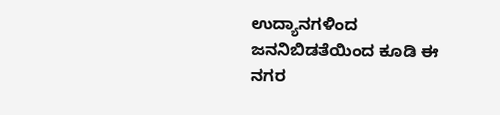ಉದ್ಯಾನಗಳಿಂದ ಜನನಿಬಿಡತೆಯಿಂದ ಕೂಡಿ ಈ ನಗರ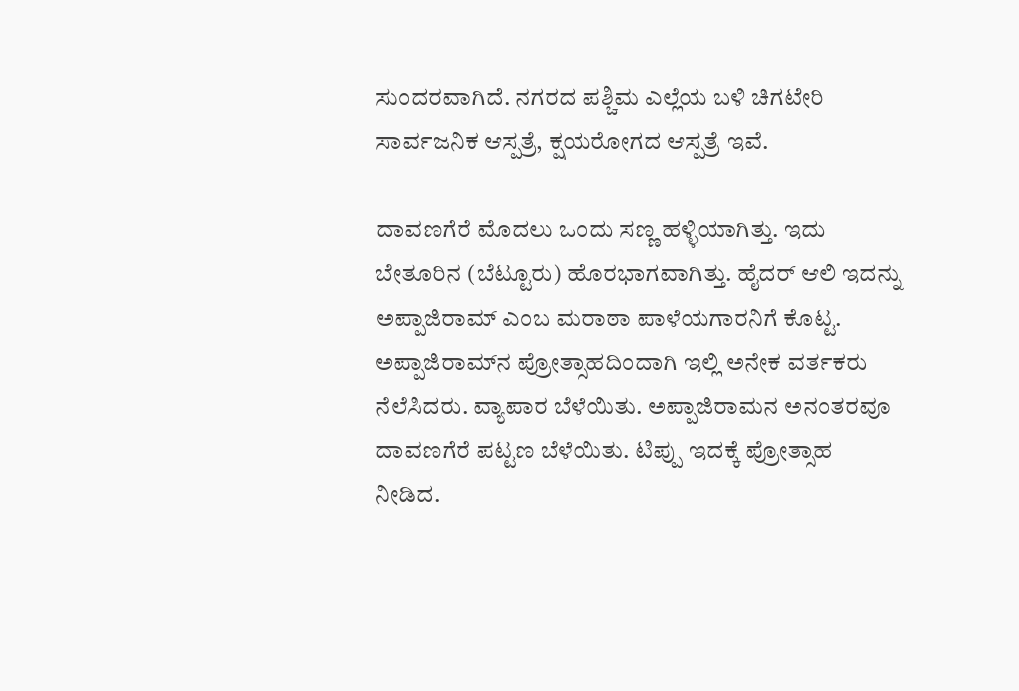ಸುಂದರವಾಗಿದೆ. ನಗರದ ಪಶ್ಚಿಮ ಎಲ್ಲೆಯ ಬಳಿ ಚಿಗಟೇರಿ ಸಾರ್ವಜನಿಕ ಆಸ್ಪತ್ರೆ, ಕ್ಷಯರೋಗದ ಆಸ್ಪತ್ರೆ ಇವೆ.

ದಾವಣಗೆರೆ ಮೊದಲು ಒಂದು ಸಣ್ಣ ಹಳ್ಳಿಯಾಗಿತ್ತು. ಇದು ಬೇತೂರಿನ (ಬೆಟ್ಟೂರು) ಹೊರಭಾಗವಾಗಿತ್ತು. ಹೈದರ್ ಆಲಿ ಇದನ್ನು ಅಪ್ಪಾಜಿರಾಮ್ ಎಂಬ ಮರಾಠಾ ಪಾಳೆಯಗಾರನಿಗೆ ಕೊಟ್ಟ. ಅಪ್ಪಾಜಿರಾಮ್‍ನ ಪ್ರೋತ್ಸಾಹದಿಂದಾಗಿ ಇಲ್ಲಿ ಅನೇಕ ವರ್ತಕರು ನೆಲೆಸಿದರು. ವ್ಯಾಪಾರ ಬೆಳೆಯಿತು. ಅಪ್ಪಾಜಿರಾಮನ ಅನಂತರವೂ ದಾವಣಗೆರೆ ಪಟ್ಟಣ ಬೆಳೆಯಿತು. ಟಿಪ್ಪು ಇದಕ್ಕೆ ಪ್ರೋತ್ಸಾಹ ನೀಡಿದ.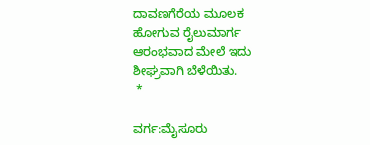ದಾವಣಗೆರೆಯ ಮೂಲಕ ಹೋಗುವ ರೈಲುಮಾರ್ಗ ಆರಂಭವಾದ ಮೇಲೆ ಇದು ಶೀಘ್ರವಾಗಿ ಬೆಳೆಯಿತು.
 *

ವರ್ಗ:ಮೈಸೂರು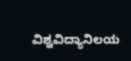ವಿಶ್ವವಿದ್ಯಾನಿಲಯ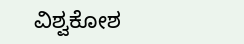ವಿಶ್ವಕೋಶ